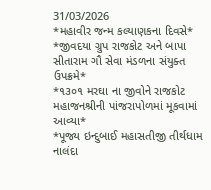31/03/2026
*મહાવીર જન્મ કલ્યાણકના દિવસે*
*જીવદયા ગ્રુપ રાજકોટ અને બાપા સીતારામ ગૌ સેવા મંડળના સંયુક્ત ઉપક્રમે*
*૧૩૦૧ મરઘા ના જીવોને રાજકોટ મહાજનશ્રીની પાંજરાપોળમાં મૂકવામાં આવ્યા*
*પૂજ્ય ઇન્દુબાઈ મહાસતીજી તીર્થધામ નાલંદા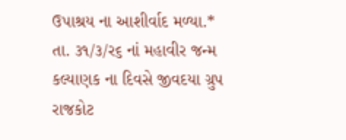ઉપાશ્રય ના આશીર્વાદ મળ્યા.*
તા. ૩૧/૩/ર૬ નાં મહાવીર જન્મ કલ્યાણક ના દિવસે જીવદયા ગ્રુપ રાજકોટ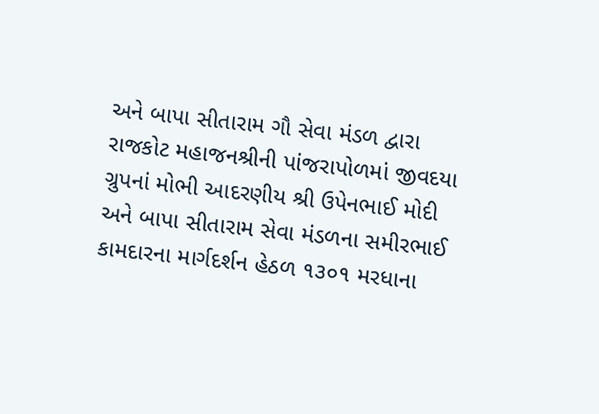અને બાપા સીતારામ ગૌ સેવા મંડળ દ્વારા રાજકોટ મહાજનશ્રીની પાંજરાપોળમાં જીવદયા ગ્રુપનાં મોભી આદરણીય શ્રી ઉપેનભાઈ મોદી અને બાપા સીતારામ સેવા મંડળના સમીરભાઈ કામદારના માર્ગદર્શન હેઠળ ૧૩૦૧ મરધાના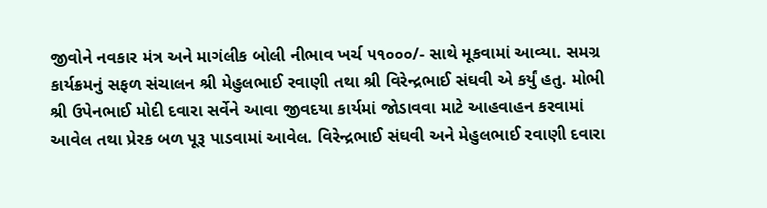જીવોને નવકાર મંત્ર અને માગંલીક બોલી નીભાવ ખર્ચ ૫૧૦૦૦/- સાથે મૂકવામાં આવ્યા. સમગ્ર કાર્યક્રમનું સફળ સંચાલન શ્રી મેહુલભાઈ રવાણી તથા શ્રી વિરેન્દ્રભાઈ સંઘવી એ કર્યું હતુ. મોભી શ્રી ઉપેનભાઈ મોદી દવારા સર્વેને આવા જીવદયા કાર્યમાં જોડાવવા માટે આહવાહન કરવામાં આવેલ તથા પ્રેરક બળ પૂરૂ પાડવામાં આવેલ. વિરેન્દ્રભાઈ સંઘવી અને મેહુલભાઈ રવાણી દવારા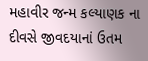મહાવીર જન્મ કલ્યાણક ના દીવસે જીવદયાનાં ઉતમ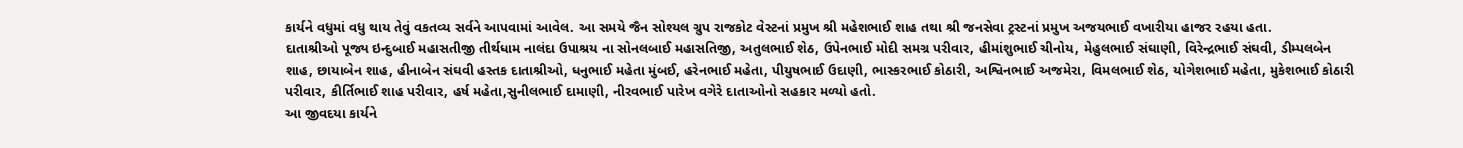કાર્યને વધુમાં વધુ થાય તેવું વકતવ્ય સર્વને આપવામાં આવેલ. આ સમયે જૈન સોશ્યલ ગ્રુપ રાજકોટ વેસ્ટનાં પ્રમુખ શ્રી મહેશભાઈ શાહ તથા શ્રી જનસેવા ટ્રસ્ટનાં પ્રમુખ અજયભાઈ વખારીયા હાજર રહયા હતા.
દાતાશ્રીઓ પૂજ્ય ઇન્દુબાઈ મહાસતીજી તીર્થધામ નાલંદા ઉપાશ્રય ના સોનલબાઈ મહાસતિજી, અતુલભાઈ શેઠ, ઉપેનભાઈ મોદી સમગ્ર પરીવાર, હીમાંશુભાઈ ચીનોય, મેહુલભાઈ સંઘાણી, વિરેન્દ્રભાઈ સંઘવી, ડીમ્પલબેન શાહ, છાયાબેન શાહ, હીનાબેન સંઘવી હસ્તક દાતાશ્રીઓ, ધનુભાઈ મહેતા મુંબઈ, હરેનભાઈ મહેતા, પીયુષભાઈ ઉદાણી, ભાસ્કરભાઈ કોઠારી, અશ્વિનભાઈ અજમેરા, વિમલભાઈ શેઠ, યોગેશભાઈ મહેતા, મુકેશભાઈ કોઠારી પરીવાર, કીર્તિભાઈ શાહ પરીવાર, હર્ષ મહેતા,સુનીલભાઈ દામાણી, નીરવભાઈ પારેખ વગેરે દાતાઓનો સહકાર મળ્યો હતો.
આ જીવદયા કાર્યને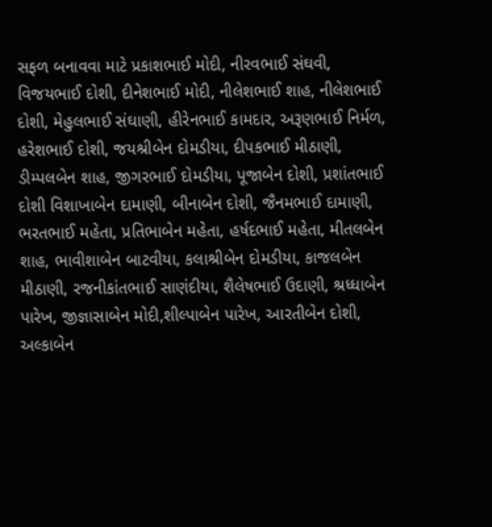સફળ બનાવવા માટે પ્રકાશભાઈ મોદી, નીરવભાઈ સંઘવી, વિજયભાઈ દોશી, દીનેશભાઈ મોદી, નીલેશભાઈ શાહ, નીલેશભાઈ દોશી, મેહુલભાઈ સંઘાણી, હીરેનભાઈ કામદાર, અરૂણભાઈ નિર્મળ, હરેશભાઈ દોશી, જયશ્રીબેન દોમડીયા, દીપકભાઈ મીઠાણી, ડીમ્પલબેન શાહ, જીગરભાઈ દોમડીયા, પૂજાબેન દોશી, પ્રશાંતભાઈ દોશી વિશાખાબેન દામાણી, બીનાબેન દોશી, જૈનમભાઈ દામાણી, ભરતભાઈ મહેતા, પ્રતિભાબેન મહેતા, હર્ષદભાઈ મહેતા, મીતલબેન શાહ, ભાવીશાબેન બાટવીયા, કલાશ્રીબેન દોમડીયા, કાજલબેન મીઠાણી, રજનીકાંતભાઈ સાણંદીયા, શૈલેષભાઈ ઉદાણી, શ્રધ્ધાબેન પારેખ, જીજ્ઞાસાબેન મોદી,શીલ્પાબેન પારેખ, આરતીબેન દોશી, અલ્કાબેન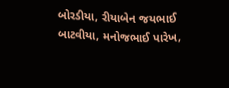બોરડીયા, રીયાબેન જયભાઈ બાટવીયા, મનોજભાઈ પારેખ,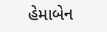હેમાબેન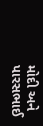મોદી અને પારસભાઈ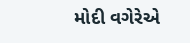મોદી વગેરેએ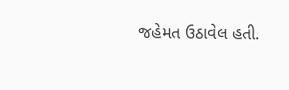જહેમત ઉઠાવેલ હતી.